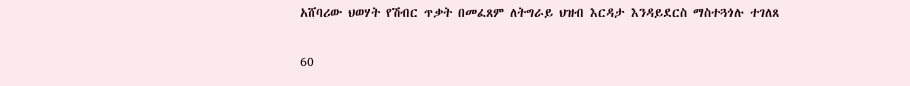አሸባሪው ህወሃት የሽብር ጥቃት በመፈጸም ለትግራይ ህዝብ እርዳታ እንዳይደርስ ማስተጓጎሉ ተገለጸ

60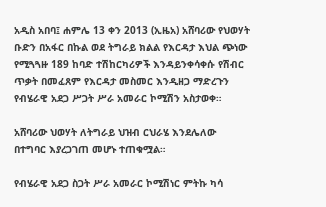አዲስ አበባ፤ ሐምሌ 13 ቀን 2013 (ኢዜአ) አሸባሪው የህወሃት ቡድን በአፋር በኩል ወደ ትግራይ ክልል የእርዳታ እህል ጭነው የሚጓጓዙ 189 ከባድ ተሽከርካሪዎች እንዳይንቀሳቀሱ የሽብር ጥቃት በመፈጸም የእርዳታ መስመር እንዲዘጋ ማድረጉን የብሄራዊ አደጋ ሥጋት ሥራ አመራር ኮሚሽን አስታወቀ።

አሸባሪው ህወሃት ለትግራይ ህዝብ ርህራሄ እንደሌለው በተግባር እያረጋገጠ መሆኑ ተጠቁሟል።

የብሄራዊ አደጋ ስጋት ሥራ አመራር ኮሚሽነር ምትኩ ካሳ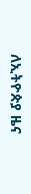ለኢትዮጵያ ዜና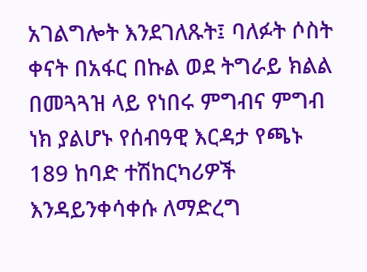አገልግሎት እንደገለጹት፤ ባለፉት ሶስት ቀናት በአፋር በኩል ወደ ትግራይ ክልል በመጓጓዝ ላይ የነበሩ ምግብና ምግብ ነክ ያልሆኑ የሰብዓዊ እርዳታ የጫኑ 189 ከባድ ተሽከርካሪዎች እንዳይንቀሳቀሱ ለማድረግ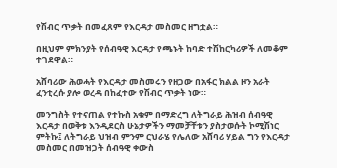የሽብር ጥቃት በመፈጸም የእርዳታ መስመር ዘግቷል።

በዚህም ምክንያት የሰብዓዊ እርዳታ የጫኑት ከባድ ተሽከርካሪዎች ለመቆም ተገደዋል።

አሸባሪው ሕወሓት የእርዳታ መስመሩን የዘጋው በአፋር ክልል ዞን አራት ፈንቲረሱ ያሎ ወረዳ በከፈተው የሽብር ጥቃት ነው።

መንግስት የተናጠል የተኩስ አቁም በማድረግ ለትግራይ ሕዝብ ሰብዓዊ እርዳታ በወቅቱ እንዲደርስ ሁኔታዎችን ማመቻቸቱን ያስታወሱት ኮሚሽነር ምትኩ፤ ለትግራይ ህዝብ ምንም ርህራሄ የሌለው አሸባሪ ሃይል ግን የእርዳታ መስመር በመዝጋት ሰብዓዊ ቀውስ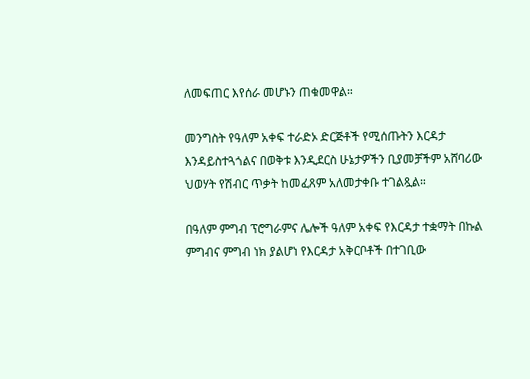ለመፍጠር እየሰራ መሆኑን ጠቁመዋል።

መንግስት የዓለም አቀፍ ተራድኦ ድርጅቶች የሚሰጡትን እርዳታ እንዳይስተጓጎልና በወቅቱ እንዲደርስ ሁኔታዎችን ቢያመቻችም አሸባሪው ህወሃት የሽብር ጥቃት ከመፈጸም አለመታቀቡ ተገልጿል።

በዓለም ምግብ ፕሮግራምና ሌሎች ዓለም አቀፍ የእርዳታ ተቋማት በኩል ምግብና ምግብ ነክ ያልሆነ የእርዳታ አቅርቦቶች በተገቢው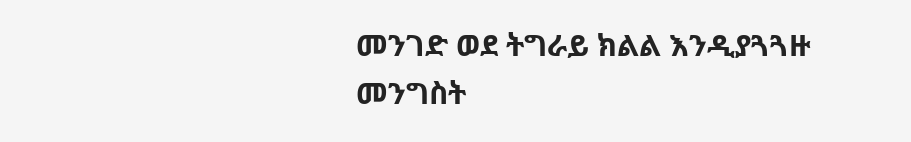መንገድ ወደ ትግራይ ክልል እንዲያጓጓዙ መንግስት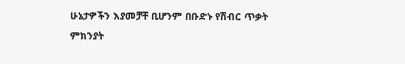ሁኔታዎችን እያመቻቸ ቢሆንም በቡድኑ የሽብር ጥቃት ምክንያት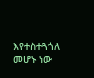እየተስተጓጎለ መሆኑ ነው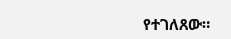የተገለጸው።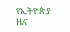የኢትዮጵያ ዜና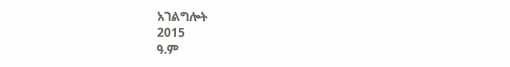አገልግሎት
2015
ዓ.ም